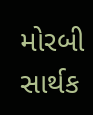મોરબી સાર્થક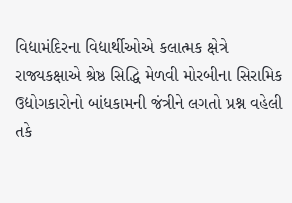વિદ્યામંદિરના વિદ્યાર્થીઓએ કલાત્મક ક્ષેત્રે રાજ્યકક્ષાએ શ્રેષ્ઠ સિદ્ધિ મેળવી મોરબીના સિરામિક ઉદ્યોગકારોનો બાંધકામની જંત્રીને લગતો પ્રશ્ન વહેલી તકે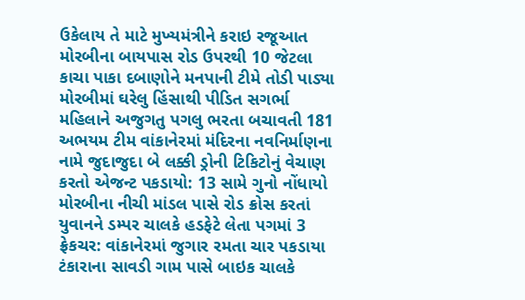ઉકેલાય તે માટે મુખ્યમંત્રીને કરાઇ રજૂઆત મોરબીના બાયપાસ રોડ ઉપરથી 10 જેટલા કાચા પાકા દબાણોને મનપાની ટીમે તોડી પાડ્યા મોરબીમાં ઘરેલુ હિંસાથી પીડિત સગર્ભા મહિલાને અજુગતુ પગલુ ભરતા બચાવતી 181 અભયમ ટીમ વાંકાનેરમાં મંદિરના નવનિર્માણના નામે જુદાજુદા બે લક્કી ડ્રોની ટિકિટોનું વેચાણ કરતો એજન્ટ પકડાયો: 13 સામે ગુનો નોંધાયો મોરબીના નીચી માંડલ પાસે રોડ ક્રોસ કરતાં યુવાનને ડમ્પર ચાલકે હડફેટે લેતા પગમાં 3 ફ્રેકચર: વાંકાનેરમાં જુગાર રમતા ચાર પકડાયા ટંકારાના સાવડી ગામ પાસે બાઇક ચાલકે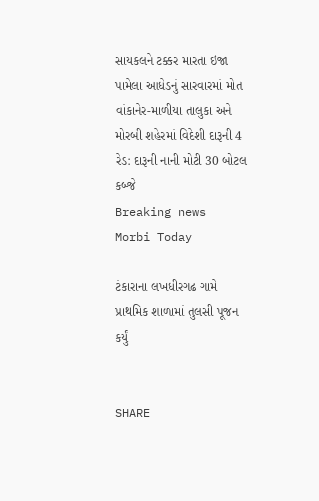સાયકલને ટક્કર મારતા ઇજા પામેલા આધેડનું સારવારમાં મોત વાંકાનેર-માળીયા તાલુકા અને મોરબી શહેરમાં વિદેશી દારૂની 4 રેડ: દારૂની નાની મોટી 30 બોટલ કબ્જે
Breaking news
Morbi Today

ટંકારાના લખધીરગઢ ગામે પ્રાથમિક શાળામાં તુલસી પૂજન કર્યું


SHARE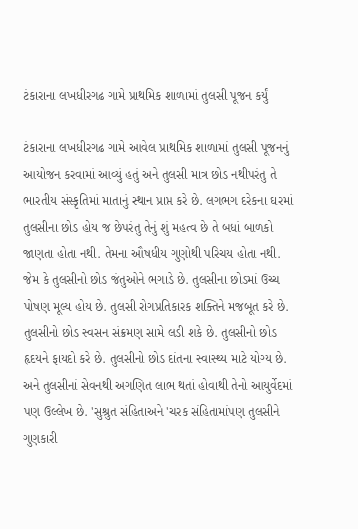ટંકારાના લખધીરગઢ ગામે પ્રાથમિક શાળામાં તુલસી પૂજન કર્યું

ટંકારાના લખધીરગઢ ગામે આવેલ પ્રાથમિક શાળામાં તુલસી પૂજનનું આયોજન કરવામાં આવ્યું હતું અને તુલસી માત્ર છોડ નથીપરંતુ તે ભારતીય સંસ્કૃતિમાં માતાનું સ્થાન પ્રાપ્ત કરે છે. લગભગ દરેકના ઘરમાં તુલસીના છોડ હોય જ છેપરંતુ તેનું શું મહત્વ છે તે બધાં બાળકો જાણતા હોતા નથી. તેમના ઔષધીય ગુણોથી પરિચય હોતા નથી. જેમ કે તુલસીનો છોડ જંતુઓને ભગાડે છે. તુલસીના છોડમાં ઉચ્ચ પોષણ મૂલ્ય હોય છે. તુલસી રોગપ્રતિકારક શક્તિને મજબૂત કરે છે. તુલસીનો છોડ સ્વસન સંક્રમણ સામે લડી શકે છે. તુલસીનો છોડ હૃદયને ફાયદો કરે છે. તુલસીનો છોડ દાંતના સ્વાસ્થ્ય માટે યોગ્ય છે. અને તુલસીનાં સેવનથી અગણિત લાભ થતાં હોવાથી તેનો આયુર્વેદમાં પણ ઉલ્લેખ છે. 'સુશ્રુત સંહિતાઅને 'ચરક સંહિતામાંપણ તુલસીને ગુણકારી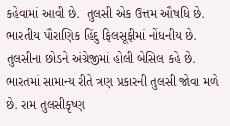કહેવામાં આવી છે.  તુલસી એક ઉત્તમ ઔષધિ છે. ભારતીય પૌરાણિક હિંદુ ફિલસૂફીમાં નોંધનીય છે. તુલસીના છોડને અંગ્રેજીમાં હોલી બેસિલ કહે છે. ભારતમાં સામાન્ય રીતે ત્રણ પ્રકારની તુલસી જોવા મળે છે. રામ તુલસીકૃષ્ણ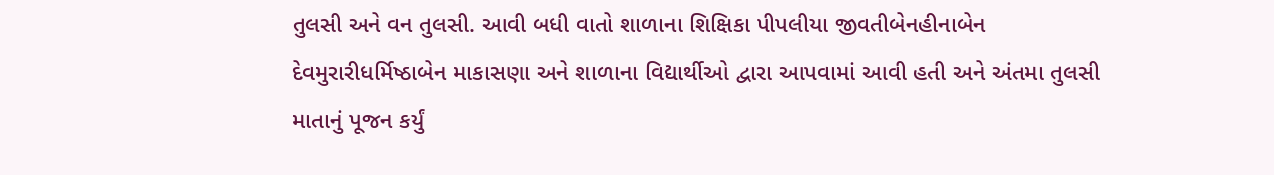તુલસી અને વન તુલસી. આવી બધી વાતો શાળાના શિક્ષિકા પીપલીયા જીવતીબેનહીનાબેન દેવમુરારીધર્મિષ્ઠાબેન માકાસણા અને શાળાના વિદ્યાર્થીઓ દ્વારા આપવામાં આવી હતી અને અંતમા તુલસી માતાનું પૂજન કર્યું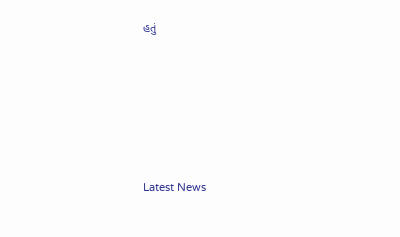હતું






Latest News